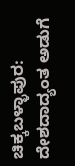ಚಿಕ್ಕಬಳ್ಳಾಪುರ: ದೇಶದಾದ್ಯಂತ ಅಡುಗೆ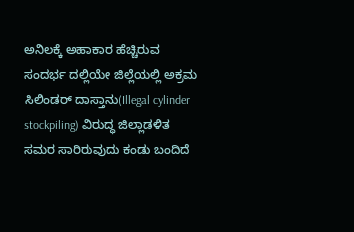ಅನಿಲಕ್ಕೆ ಅಹಾಕಾರ ಹೆಚ್ಚಿರುವ ಸಂದರ್ಭ ದಲ್ಲಿಯೇ ಜಿಲ್ಲೆಯಲ್ಲಿ ಅಕ್ರಮ ಸಿಲಿಂಡರ್ ದಾಸ್ತಾನು(Illegal cylinder stockpiling) ವಿರುದ್ಧ ಜಿಲ್ಲಾಡಳಿತ ಸಮರ ಸಾರಿರುವುದು ಕಂಡು ಬಂದಿದೆ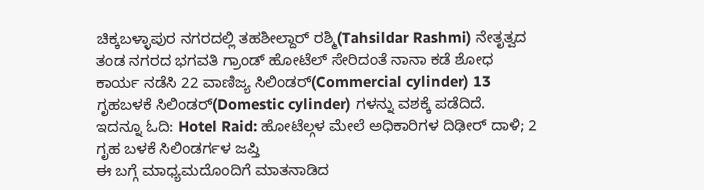ಚಿಕ್ಕಬಳ್ಳಾಪುರ ನಗರದಲ್ಲಿ ತಹಶೀಲ್ದಾರ್ ರಶ್ಮಿ(Tahsildar Rashmi) ನೇತೃತ್ವದ ತಂಡ ನಗರದ ಭಗವತಿ ಗ್ರಾಂಡ್ ಹೋಟೆಲ್ ಸೇರಿದಂತೆ ನಾನಾ ಕಡೆ ಶೋಧ ಕಾರ್ಯ ನಡೆಸಿ 22 ವಾಣಿಜ್ಯ ಸಿಲಿಂಡರ್(Commercial cylinder) 13 ಗೃಹಬಳಕೆ ಸಿಲಿಂಡರ್(Domestic cylinder) ಗಳನ್ನು ವಶಕ್ಕೆ ಪಡೆದಿದೆ.
ಇದನ್ನೂ ಓದಿ: Hotel Raid: ಹೋಟೆಲ್ಗಳ ಮೇಲೆ ಅಧಿಕಾರಿಗಳ ದಿಢೀರ್ ದಾಳಿ; 2 ಗೃಹ ಬಳಕೆ ಸಿಲಿಂಡರ್ಗಳ ಜಪ್ತಿ
ಈ ಬಗ್ಗೆ ಮಾಧ್ಯಮದೊಂದಿಗೆ ಮಾತನಾಡಿದ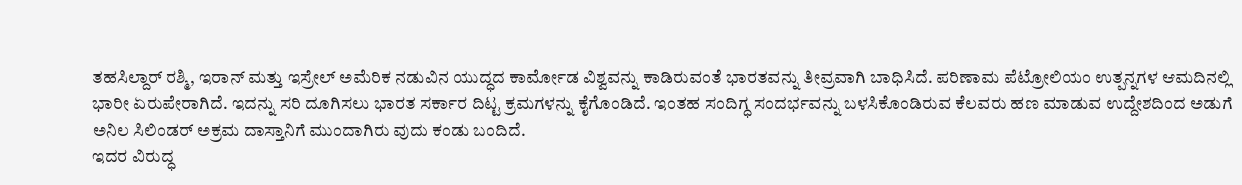ತಹಸಿಲ್ದಾರ್ ರಶ್ಮಿ, ಇರಾನ್ ಮತ್ತು ಇಸ್ರೇಲ್ ಅಮೆರಿಕ ನಡುವಿನ ಯುದ್ಧದ ಕಾರ್ಮೋಡ ವಿಶ್ವವನ್ನು ಕಾಡಿರುವಂತೆ ಭಾರತವನ್ನು ತೀವ್ರವಾಗಿ ಬಾಧಿಸಿದೆ. ಪರಿಣಾಮ ಪೆಟ್ರೋಲಿಯಂ ಉತ್ಪನ್ನಗಳ ಆಮದಿನಲ್ಲಿ ಭಾರೀ ಏರುಪೇರಾಗಿದೆ. ಇದನ್ನು ಸರಿ ದೂಗಿಸಲು ಭಾರತ ಸರ್ಕಾರ ದಿಟ್ಟ ಕ್ರಮಗಳನ್ನು ಕೈಗೊಂಡಿದೆ. ಇಂತಹ ಸಂದಿಗ್ಧ ಸಂದರ್ಭವನ್ನು ಬಳಸಿಕೊಂಡಿರುವ ಕೆಲವರು ಹಣ ಮಾಡುವ ಉದ್ದೇಶದಿಂದ ಅಡುಗೆ ಅನಿಲ ಸಿಲಿಂಡರ್ ಅಕ್ರಮ ದಾಸ್ತಾನಿಗೆ ಮುಂದಾಗಿರು ವುದು ಕಂಡು ಬಂದಿದೆ.
ಇದರ ವಿರುದ್ಧ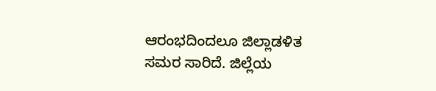ಆರಂಭದಿಂದಲೂ ಜಿಲ್ಲಾಡಳಿತ ಸಮರ ಸಾರಿದೆ. ಜಿಲ್ಲೆಯ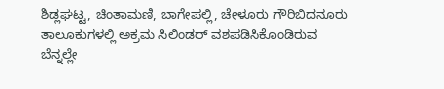ಶಿಡ್ಲಘಟ್ಟ, ಚಿಂತಾಮಣಿ, ಬಾಗೇಪಲ್ಲಿ, ಚೇಳೂರು ಗೌರಿಬಿದನೂರು ತಾಲೂಕುಗಳಲ್ಲಿ ಅಕ್ರಮ ಸಿಲಿಂಡರ್ ವಶಪಡಿಸಿಕೊಂಡಿರುವ ಬೆನ್ನಲ್ಲೇ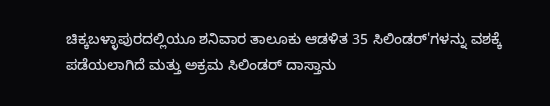ಚಿಕ್ಕಬಳ್ಳಾಪುರದಲ್ಲಿಯೂ ಶನಿವಾರ ತಾಲೂಕು ಆಡಳಿತ 35 ಸಿಲಿಂಡರ್'ಗಳನ್ನು ವಶಕ್ಕೆ ಪಡೆಯಲಾಗಿದೆ ಮತ್ತು ಅಕ್ರಮ ಸಿಲಿಂಡರ್ ದಾಸ್ತಾನು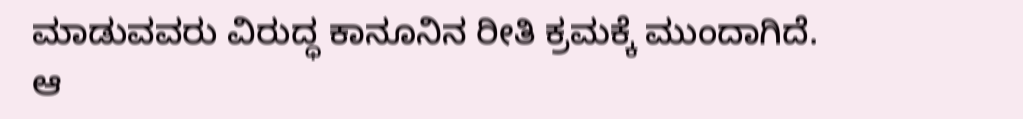ಮಾಡುವವರು ವಿರುದ್ಧ ಕಾನೂನಿನ ರೀತಿ ಕ್ರಮಕ್ಕೆ ಮುಂದಾಗಿದೆ.
ಆ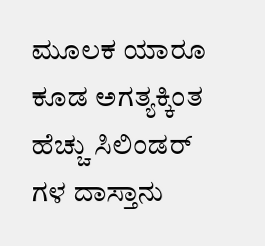ಮೂಲಕ ಯಾರೂ ಕೂಡ ಅಗತ್ಯಕ್ಕಿಂತ ಹೆಚ್ಚು ಸಿಲಿಂಡರ್ ಗಳ ದಾಸ್ತಾನು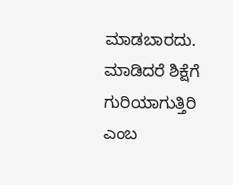ಮಾಡಬಾರದು. ಮಾಡಿದರೆ ಶಿಕ್ಷೆಗೆ ಗುರಿಯಾಗುತ್ತಿರಿ ಎಂಬ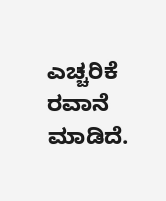ಎಚ್ಚರಿಕೆ ರವಾನೆ ಮಾಡಿದೆ.